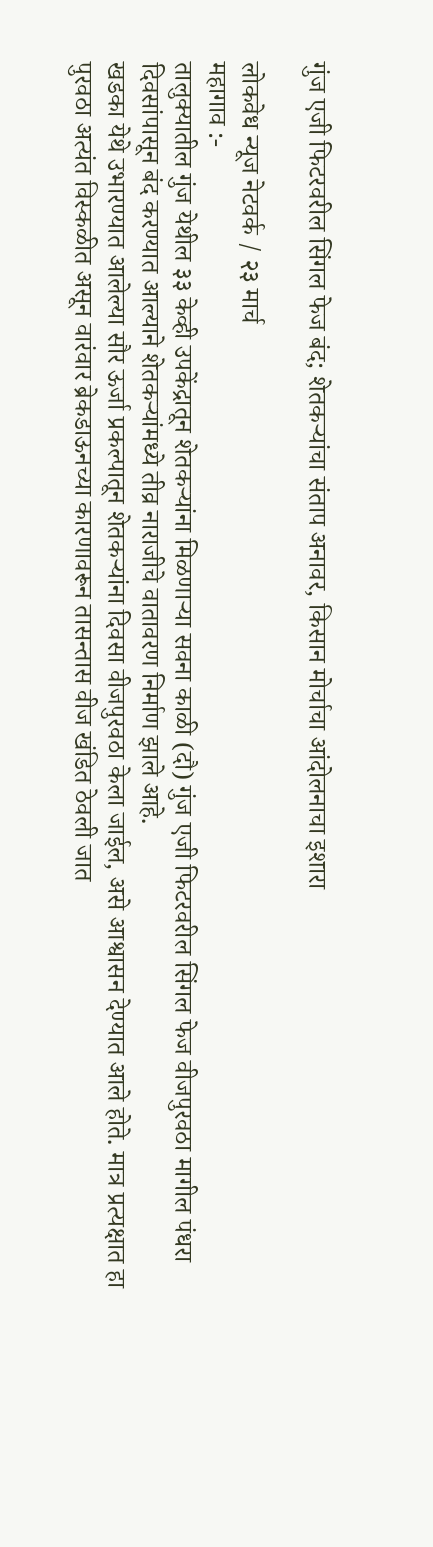गुंज एजी फिटरवरील सिंगल फेज बंद; शेतकऱ्यांचा संताप अनावर, किसान मोर्चाचा आंदोलनाचा इशारा

लोकवेध न्यूज नेटवर्क / २३ मार्च
महागाव :-
तालुक्यातील गुंज येथील ३३ केव्ही उपकेंद्रातून शेतकऱ्यांना मिळणाऱ्या सवना काळी (दौ) गुंज एजी फिटरवरील सिंगल फेज वीजपुरवठा मागील पंधरा दिवसांपासून बंद करण्यात आल्याने शेतकऱ्यांमध्ये तीव्र नाराजीचे वातावरण निर्माण झाले आहे.
खडका येथे उभारण्यात आलेल्या सौर ऊर्जा प्रकल्पातून शेतकऱ्यांना दिवसा वीजपुरवठा केला जाईल, असे आश्वासन देण्यात आले होते. मात्र प्रत्यक्षात हा पुरवठा अत्यंत विस्कळीत असून वारंवार ब्रेकडाऊनच्या कारणावरून तासन्तास वीज खंडित ठेवली जात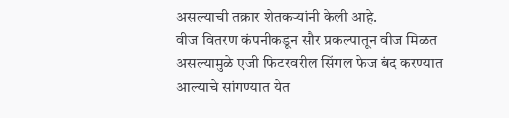असल्याची तक्रार शेतकऱ्यांनी केली आहे.
वीज वितरण कंपनीकडून सौर प्रकल्पातून वीज मिळत असल्यामुळे एजी फिटरवरील सिंगल फेज बंद करण्यात आल्याचे सांगण्यात येत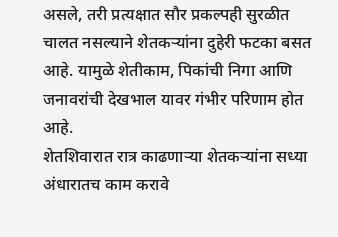असले, तरी प्रत्यक्षात सौर प्रकल्पही सुरळीत चालत नसल्याने शेतकऱ्यांना दुहेरी फटका बसत आहे. यामुळे शेतीकाम, पिकांची निगा आणि जनावरांची देखभाल यावर गंभीर परिणाम होत आहे.
शेतशिवारात रात्र काढणाऱ्या शेतकऱ्यांना सध्या अंधारातच काम करावे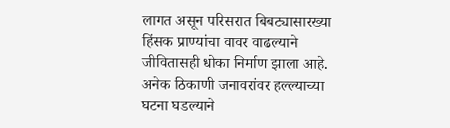लागत असून परिसरात बिबट्यासारख्या हिंसक प्राण्यांचा वावर वाढल्याने जीवितासही धोका निर्माण झाला आहे. अनेक ठिकाणी जनावरांवर हल्ल्याच्या घटना घडल्याने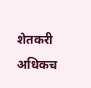शेतकरी अधिकच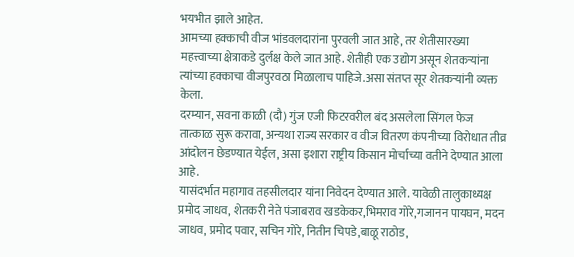भयभीत झाले आहेत.
आमच्या हक्काची वीज भांडवलदारांना पुरवली जात आहे, तर शेतीसारख्या महत्त्वाच्या क्षेत्राकडे दुर्लक्ष केले जात आहे. शेतीही एक उद्योग असून शेतकऱ्यांना त्यांच्या हक्काचा वीजपुरवठा मिळालाच पाहिजे.असा संतप्त सूर शेतकऱ्यांनी व्यक्त केला.
दरम्यान, सवना काळी (दौ) गुंज एजी फिटरवरील बंद असलेला सिंगल फेज तात्काळ सुरू करावा, अन्यथा राज्य सरकार व वीज वितरण कंपनीच्या विरोधात तीव्र आंदोलन छेडण्यात येईल, असा इशारा राष्ट्रीय किसान मोर्चाच्या वतीने देण्यात आला आहे.
यासंदर्भात महागाव तहसीलदार यांना निवेदन देण्यात आले. यावेळी तालुकाध्यक्ष प्रमोद जाधव, शेतकरी नेते पंजाबराव खडकेकर,भिमराव गोरे,गजानन पायघन, मदन जाधव, प्रमोद पवार, सचिन गोरे, नितीन चिपडे,बाळू राठोड,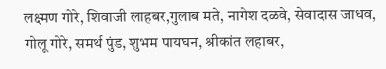लक्ष्मण गोरे, शिवाजी लाहबर,गुलाब मते, नागेश दळवे, सेवादास जाधव, गोलू गोरे, समर्थ पुंड, शुभम पायघन, श्रीकांत लहाबर,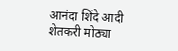आनंदा शिंदे आदी शेतकरी मोठ्या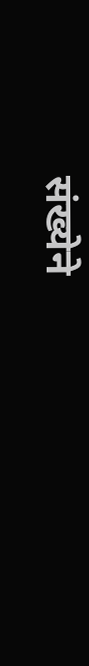संख्येने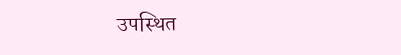उपस्थित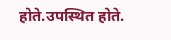होते.उपस्थित होते.